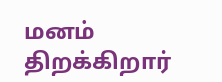மனம் திறக்கிறார்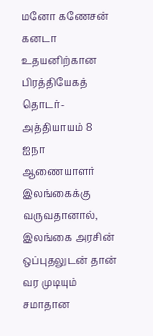மனோ கணேசன் கனடா உதயனிற்கான பிரத்தியேகத் தொடர்- அத்தியாயம் 8 ஐநா ஆணையாளர் இலங்கைக்கு வருவதானால், இலங்கை அரசின் ஒப்புதலுடன் தான் வர முடியும் சமாதான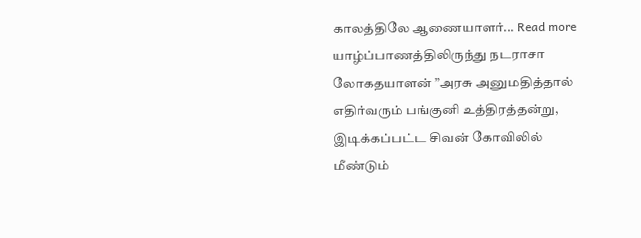காலத்திலே ஆணையாளர்... Read more
யாழ்ப்பாணத்திலிருந்து நடராசா லோகதயாளன் ”அரசு அனுமதித்தால் எதிர்வரும் பங்குனி உத்திரத்தன்று, இடிக்கப்பட்ட சிவன் கோவிலில் மீண்டும்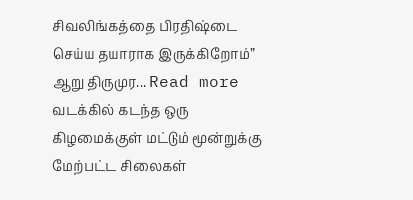சிவலிங்கத்தை பிரதிஷ்டை செய்ய தயாராக இருக்கிறோம்” ஆறு திருமுர... Read more
வடக்கில் கடந்த ஒரு கிழமைக்குள் மட்டும் மூன்றுக்கு மேற்பட்ட சிலைகள்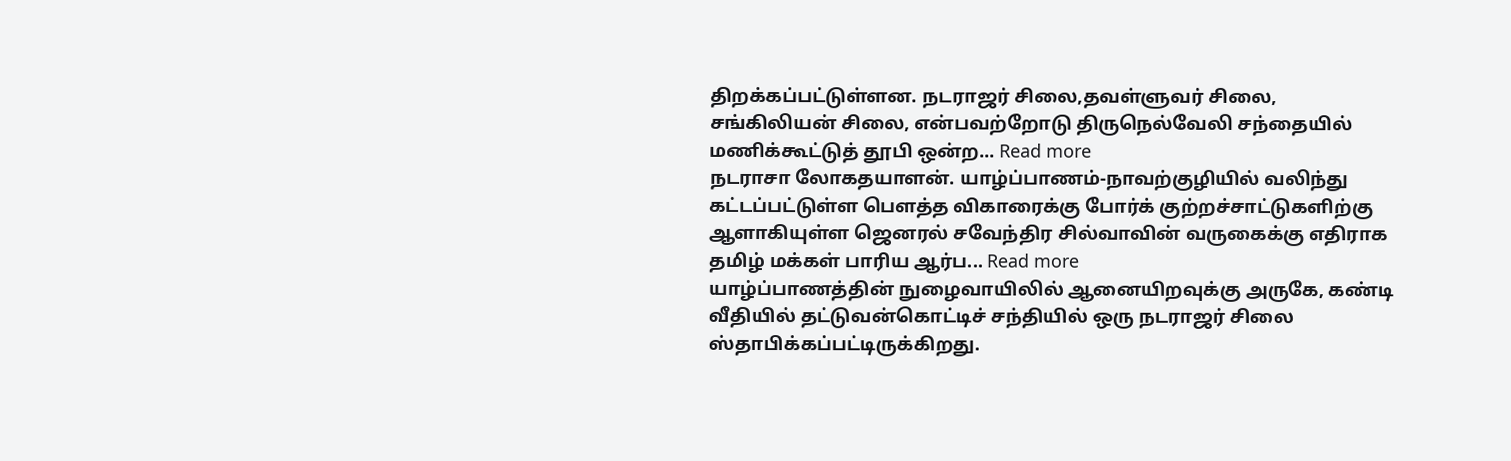திறக்கப்பட்டுள்ளன. நடராஜர் சிலை,தவள்ளுவர் சிலை, சங்கிலியன் சிலை, என்பவற்றோடு திருநெல்வேலி சந்தையில் மணிக்கூட்டுத் தூபி ஒன்ற... Read more
நடராசா லோகதயாளன். யாழ்ப்பாணம்-நாவற்குழியில் வலிந்து கட்டப்பட்டுள்ள பௌத்த விகாரைக்கு போர்க் குற்றச்சாட்டுகளிற்கு ஆளாகியுள்ள ஜெனரல் சவேந்திர சில்வாவின் வருகைக்கு எதிராக தமிழ் மக்கள் பாரிய ஆர்ப... Read more
யாழ்ப்பாணத்தின் நுழைவாயிலில் ஆனையிறவுக்கு அருகே, கண்டி வீதியில் தட்டுவன்கொட்டிச் சந்தியில் ஒரு நடராஜர் சிலை ஸ்தாபிக்கப்பட்டிருக்கிறது.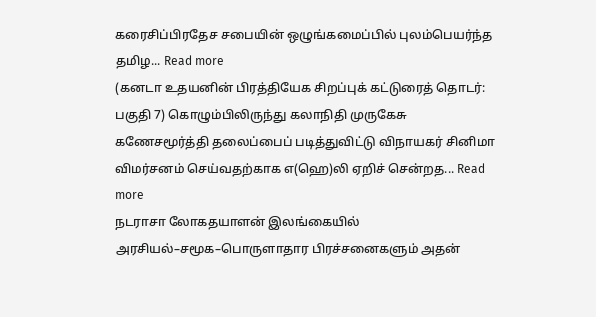கரைசிப்பிரதேச சபையின் ஒழுங்கமைப்பில் புலம்பெயர்ந்த தமிழ... Read more
(கனடா உதயனின் பிரத்தியேக சிறப்புக் கட்டுரைத் தொடர்: பகுதி 7) கொழும்பிலிருந்து கலாநிதி முருகேசு கணேசமூர்த்தி தலைப்பைப் படித்துவிட்டு விநாயகர் சினிமா விமர்சனம் செய்வதற்காக எ(ஹெ)லி ஏறிச் சென்றத... Read more
நடராசா லோகதயாளன் இலங்கையில் அரசியல்–சமூக–பொருளாதார பிரச்சனைகளும் அதன்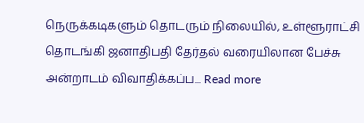நெருக்கடிகளும் தொடரும் நிலையில், உள்ளூராட்சி தொடங்கி ஜனாதிபதி தேர்தல் வரையிலான பேச்சு அன்றாடம் விவாதிக்கப்ப... Read more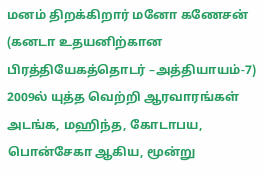மனம் திறக்கிறார் மனோ கணேசன் (கனடா உதயனிற்கான பிரத்தியேகத்தொடர் –அத்தியாயம்-7) 2009ல் யுத்த வெற்றி ஆரவாரங்கள் அடங்க, மஹிந்த, கோடாபய, பொன்சேகா ஆகிய, மூன்று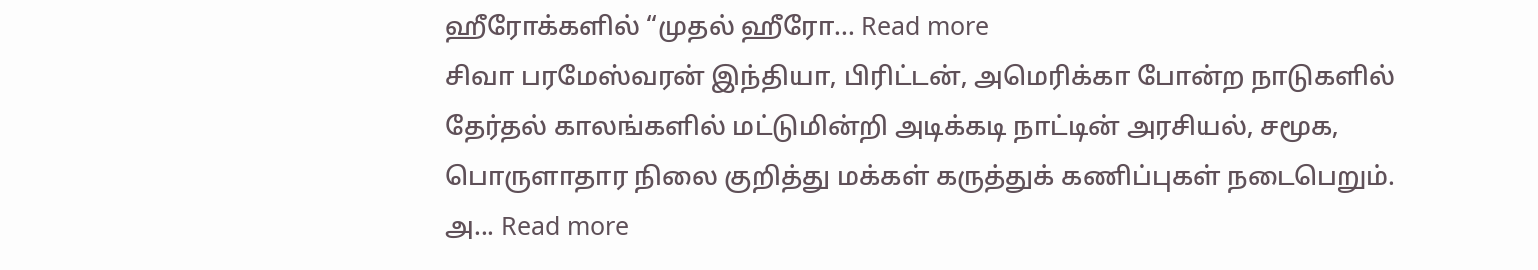ஹீரோக்களில் “முதல் ஹீரோ... Read more
சிவா பரமேஸ்வரன் இந்தியா, பிரிட்டன், அமெரிக்கா போன்ற நாடுகளில் தேர்தல் காலங்களில் மட்டுமின்றி அடிக்கடி நாட்டின் அரசியல், சமூக, பொருளாதார நிலை குறித்து மக்கள் கருத்துக் கணிப்புகள் நடைபெறும். அ... Read more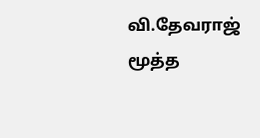வி.தேவராஜ் மூத்த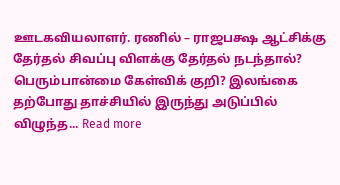ஊடகவியலாளர். ரணில் – ராஜபக்ஷ ஆட்சிக்கு தேர்தல் சிவப்பு விளக்கு தேர்தல் நடந்தால்? பெரும்பான்மை கேள்விக் குறி? இலங்கை தற்போது தாச்சியில் இருந்து அடுப்பில் விழுந்த... Read more